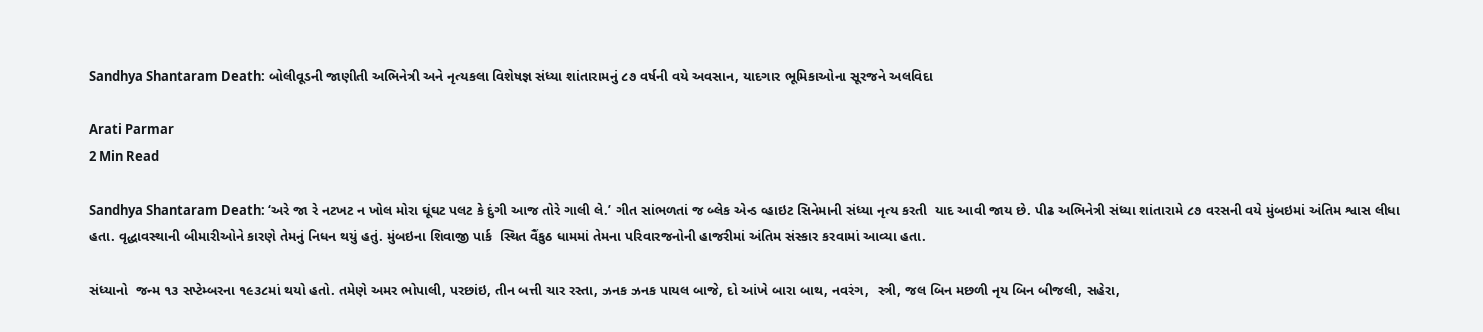Sandhya Shantaram Death: બોલીવૂડની જાણીતી અભિનેત્રી અને નૃત્યકલા વિશેષજ્ઞ સંધ્યા શાંતારામનું ૮૭ વર્ષની વયે અવસાન, યાદગાર ભૂમિકાઓના સૂરજને અલવિદા

Arati Parmar
2 Min Read

Sandhya Shantaram Death: ‘અરે જા રે નટખટ ન ખોલ મોરા ઘૂંઘટ પલટ કે દુંગી આજ તોરે ગાલી લે.’ ગીત સાંભળતાં જ બ્લેક એન્ડ વ્હાઇટ સિનેમાની સંધ્યા નૃત્ય કરતી  યાદ આવી જાય છે. પીઢ અભિનેત્રી સંધ્યા શાંતારામે ૮૭ વરસની વયે મુંબઇમાં અંતિમ શ્વાસ લીધા હતા. વૃદ્ધાવસ્થાની બીમારીઓને કારણે તેમનું નિધન થયું હતું. મુંબઇના શિવાજી પાર્ક  સ્થિત વૈંકુઠ ધામમાં તેમના પરિવારજનોની હાજરીમાં અંતિમ સંસ્કાર કરવામાં આવ્યા હતા.

સંધ્યાનો  જન્મ ૧૩ સપ્ટેમ્બરના ૧૯૩૮માં થયો હતો. તમેણે અમર ભોપાલી, પરછાંઇ, તીન બત્તી ચાર રસ્તા, ઝનક ઝનક પાયલ બાજે, દો આંખે બારા બાથ, નવરંગ,  સ્ત્રી, જલ બિન મછળી નૃય બિન બીજલી, સહેરા,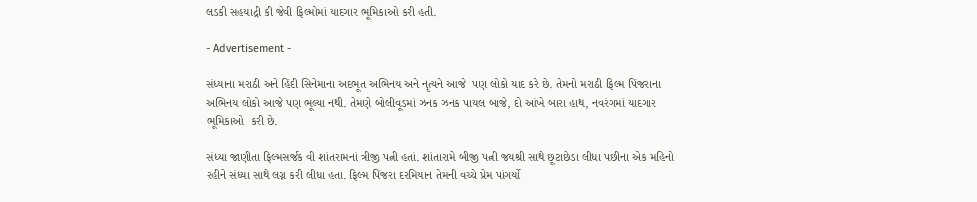લડકી સહયાદ્રી કી જેવી ફિલ્મોમાં યાદગાર ભૂમિકાઓ કરી હતી.

- Advertisement -

સંધ્યાના મરાઠી અને હિંદી સિનેમાના અદભૂત અભિનય અને નૃત્યને આજે  પણ લોકો યાદ કરે છે. તેમનો મરાઠી ફિલ્મ પિંજરાના અભિનય લોકો આજે પણ ભૂલ્યા નથી. તેમણે બોલીવૂડમાં ઝનક ઝનક પાયલ બાજે, દો આંખે બારા હાથ, નવરંગમાં યાદગાર ભૂમિકાઓ  કરી છે.

સંધ્યા જાણીતા ફિલ્મસર્જક વી શાંતરામનાં ત્રીજી પત્ની હતાં. શાંતારામે બીજી પત્ની જયશ્રી સાથે છૂટાછેડા લીધા પછીના એક મહિનો રહીને સંધ્યા સાથે લગ્ન કરી લીધા હતા. ફિલ્મ પિંજરા દરમિયાન તેમની વચ્ચે પ્રેમ પાંગર્યો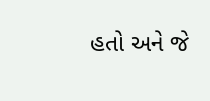હતો અને જે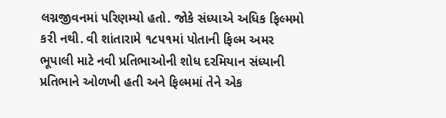લગ્નજીવનમાં પરિણમ્યો હતો. જોકે સંધ્યાએ અધિક ફિલ્મમો કરી નથી. વી શાંતારામે ૧૮૫૧માં પોતાની ફિલ્મ અમર ભૂપાલી માટે નવી પ્રતિભાઓની શોધ દરમિયાન સંધ્યાની પ્રતિભાને ઓળખી હતી અને ફિલ્મમાં તેને એક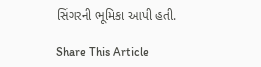સિંગરની ભૂમિકા આપી હતી.

Share This Article